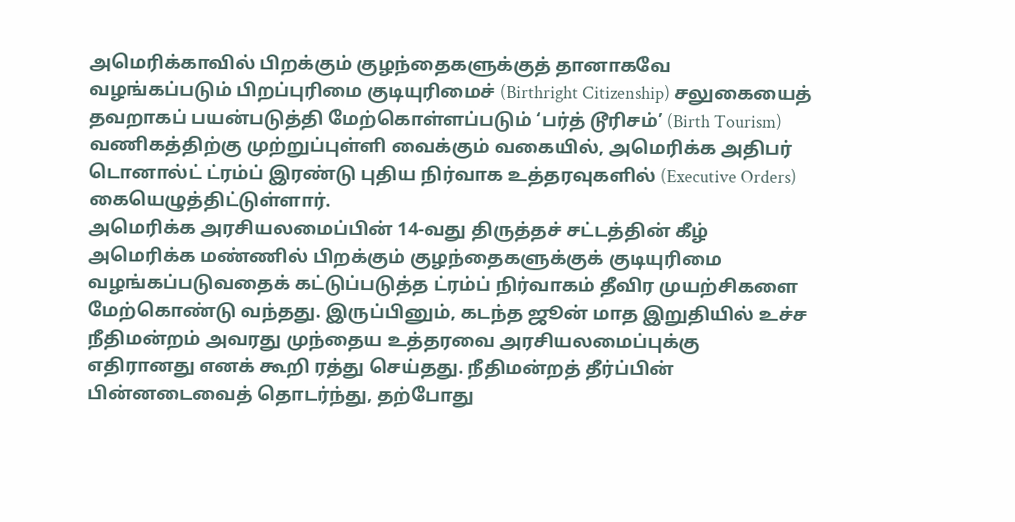அமெரிக்காவில் பிறக்கும் குழந்தைகளுக்குத் தானாகவே வழங்கப்படும் பிறப்புரிமை குடியுரிமைச் (Birthright Citizenship) சலுகையைத் தவறாகப் பயன்படுத்தி மேற்கொள்ளப்படும் ‘பர்த் டூரிசம்’ (Birth Tourism) வணிகத்திற்கு முற்றுப்புள்ளி வைக்கும் வகையில், அமெரிக்க அதிபர் டொனால்ட் ட்ரம்ப் இரண்டு புதிய நிர்வாக உத்தரவுகளில் (Executive Orders) கையெழுத்திட்டுள்ளார்.
அமெரிக்க அரசியலமைப்பின் 14-வது திருத்தச் சட்டத்தின் கீழ் அமெரிக்க மண்ணில் பிறக்கும் குழந்தைகளுக்குக் குடியுரிமை வழங்கப்படுவதைக் கட்டுப்படுத்த ட்ரம்ப் நிர்வாகம் தீவிர முயற்சிகளை மேற்கொண்டு வந்தது. இருப்பினும், கடந்த ஜூன் மாத இறுதியில் உச்ச நீதிமன்றம் அவரது முந்தைய உத்தரவை அரசியலமைப்புக்கு எதிரானது எனக் கூறி ரத்து செய்தது. நீதிமன்றத் தீர்ப்பின் பின்னடைவைத் தொடர்ந்து, தற்போது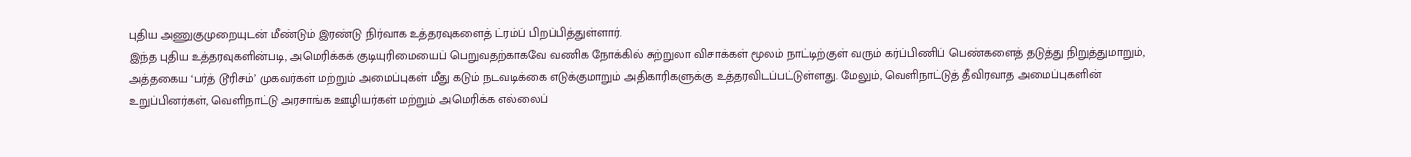புதிய அணுகுமுறையுடன் மீண்டும் இரண்டு நிர்வாக உத்தரவுகளைத் ட்ரம்ப் பிறப்பித்துள்ளார்.
இந்த புதிய உத்தரவுகளின்படி, அமெரிக்கக் குடியுரிமையைப் பெறுவதற்காகவே வணிக நோக்கில் சுற்றுலா விசாக்கள் மூலம் நாட்டிற்குள் வரும் கர்ப்பிணிப் பெண்களைத் தடுத்து நிறுத்துமாறும், அத்தகைய ‘பர்த் டூரிசம்’ முகவர்கள் மற்றும் அமைப்புகள் மீது கடும் நடவடிக்கை எடுக்குமாறும் அதிகாரிகளுக்கு உத்தரவிடப்பட்டுள்ளது. மேலும், வெளிநாட்டுத் தீவிரவாத அமைப்புகளின் உறுப்பினர்கள், வெளிநாட்டு அரசாங்க ஊழியர்கள் மற்றும் அமெரிக்க எல்லைப்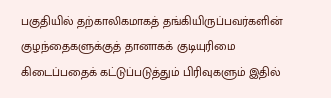பகுதியில் தற்காலிகமாகத் தங்கியிருப்பவர்களின் குழந்தைகளுக்குத் தானாகக் குடியுரிமை கிடைப்பதைக் கட்டுப்படுத்தும் பிரிவுகளும் இதில்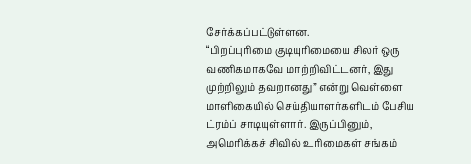சேர்க்கப்பட்டுள்ளன.
“பிறப்புரிமை குடியுரிமையை சிலர் ஒரு வணிகமாகவே மாற்றிவிட்டனர், இது முற்றிலும் தவறானது” என்று வெள்ளை மாளிகையில் செய்தியாளர்களிடம் பேசிய ட்ரம்ப் சாடியுள்ளார். இருப்பினும், அமெரிக்கச் சிவில் உரிமைகள் சங்கம்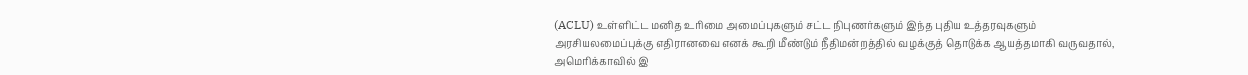(ACLU) உள்ளிட்ட மனித உரிமை அமைப்புகளும் சட்ட நிபுணர்களும் இந்த புதிய உத்தரவுகளும் அரசியலமைப்புக்கு எதிரானவை எனக் கூறி மீண்டும் நீதிமன்றத்தில் வழக்குத் தொடுக்க ஆயத்தமாகி வருவதால், அமெரிக்காவில் இ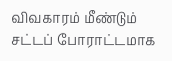விவகாரம் மீண்டும் சட்டப் போராட்டமாக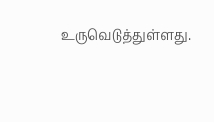உருவெடுத்துள்ளது.